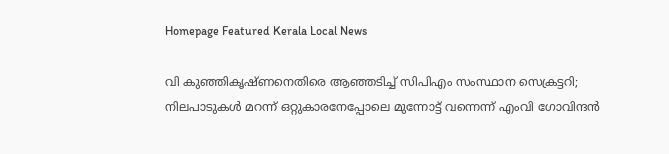Homepage Featured Kerala Local News

വി കുഞ്ഞികൃഷ്‌ണനെതിരെ ആഞ്ഞടിച്ച് സിപിഎം സംസ്ഥാന സെക്രട്ടറി; നിലപാടുകൾ മറന്ന് ഒറ്റുകാരനേപ്പോലെ മുന്നോട്ട് വന്നെന്ന് എംവി ഗോവിന്ദൻ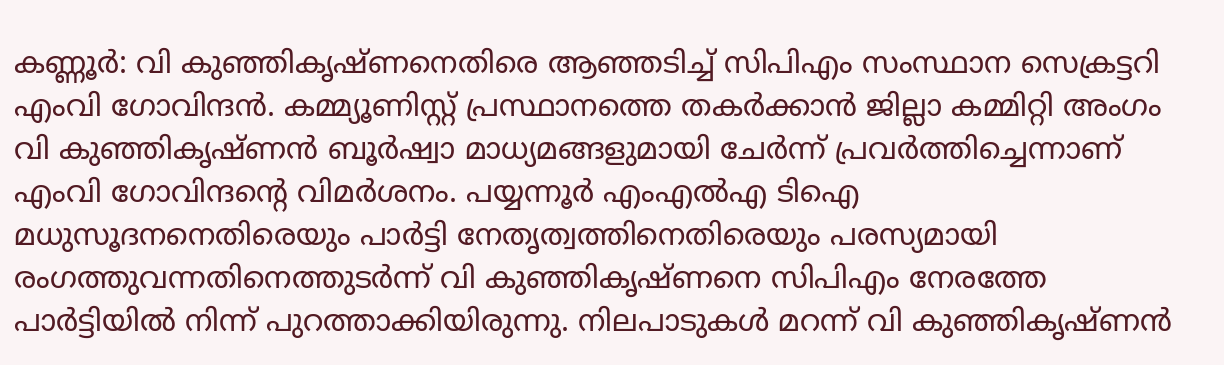കണ്ണൂർ: വി കുഞ്ഞികൃഷ്‌ണനെതിരെ ആഞ്ഞടിച്ച് സിപിഎം സംസ്ഥാന സെക്രട്ടറി എംവി ഗോവിന്ദൻ. കമ്മ്യൂണിസ്റ്റ് പ്രസ്ഥാനത്തെ തകർക്കാൻ ജില്ലാ കമ്മിറ്റി അംഗം വി കുഞ്ഞികൃഷ്ണൻ ബൂർഷ്വാ മാധ്യമങ്ങളുമായി ചേർന്ന് പ്രവർത്തിച്ചെന്നാണ് എംവി ഗോവിന്ദന്റെ വിമർശനം. പയ്യന്നൂർ എംഎൽഎ ടിഐ മധുസൂദനനെതിരെയും പാർട്ടി നേതൃത്വത്തിനെതിരെയും പരസ്യമായി രംഗത്തുവന്നതിനെത്തുടർന്ന് വി കുഞ്ഞികൃഷ്ണനെ സിപിഎം നേരത്തേ പാർട്ടിയിൽ നിന്ന് പുറത്താക്കിയിരുന്നു. നിലപാടുകൾ മറന്ന് വി കുഞ്ഞികൃഷ്ണൻ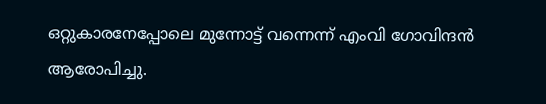ഒറ്റുകാരനേപ്പോലെ മുന്നോട്ട് വന്നെന്ന് എംവി ഗോവിന്ദൻ ആരോപിച്ചു.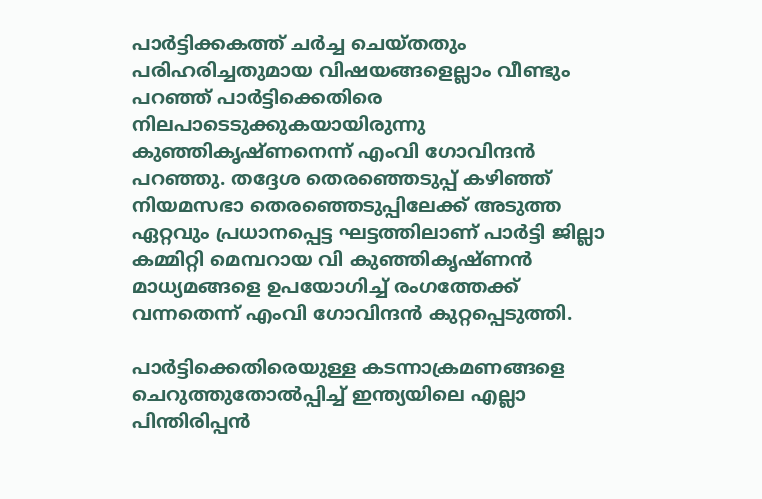പാർട്ടിക്കകത്ത് ചർച്ച ചെയ്തതും പരിഹരിച്ചതുമായ വിഷയങ്ങളെല്ലാം വീണ്ടും പറഞ്ഞ് പാർട്ടിക്കെതിരെ നിലപാടെടുക്കുകയായിരുന്നു കുഞ്ഞികൃഷ്ണനെന്ന് എംവി ഗോവിന്ദൻ പറഞ്ഞു. തദ്ദേശ തെരഞ്ഞെടുപ്പ് കഴിഞ്ഞ് നിയമസഭാ തെരഞ്ഞെടുപ്പിലേക്ക് അടുത്ത ഏറ്റവും പ്രധാനപ്പെട്ട ഘട്ടത്തിലാണ് പാർട്ടി ജില്ലാ കമ്മിറ്റി മെമ്പറായ വി കുഞ്ഞികൃഷ്ണൻ മാധ്യമങ്ങളെ ഉപയോഗിച്ച് രംഗത്തേക്ക് വന്നതെന്ന് എംവി ഗോവിന്ദൻ കുറ്റപ്പെടുത്തി.

പാർട്ടിക്കെതിരെയുള്ള കടന്നാക്രമണങ്ങളെ ചെറുത്തുതോൽപ്പിച്ച് ഇന്ത്യയിലെ എല്ലാ പിന്തിരിപ്പൻ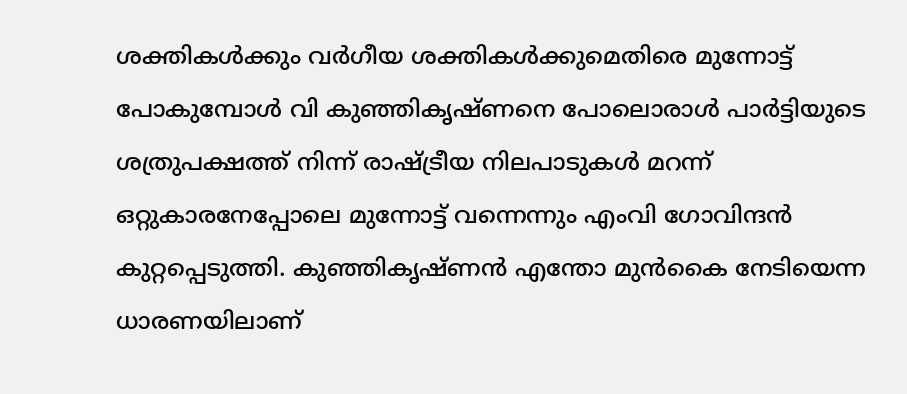ശക്തികൾക്കും വർഗീയ ശക്തികൾക്കുമെതിരെ മുന്നോട്ട് പോകുമ്പോൾ വി കുഞ്ഞികൃഷ്ണനെ പോലൊരാൾ പാർട്ടിയുടെ ശത്രുപക്ഷത്ത് നിന്ന് രാഷ്ട്രീയ നിലപാടുകൾ മറന്ന് ഒറ്റുകാരനേപ്പോലെ മുന്നോട്ട് വന്നെന്നും എംവി ഗോവിന്ദൻ കുറ്റപ്പെടുത്തി. കുഞ്ഞികൃഷ്ണൻ എന്തോ മുൻകൈ നേടിയെന്ന ധാരണയിലാണ്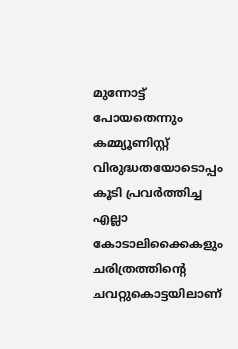മുന്നോട്ട് പോയതെന്നും കമ്മ്യൂണിസ്റ്റ് വിരുദ്ധതയോടൊപ്പം കൂടി പ്രവർത്തിച്ച എല്ലാ കോടാലിക്കൈകളും ചരിത്രത്തിന്റെ ചവറ്റുകൊട്ടയിലാണ്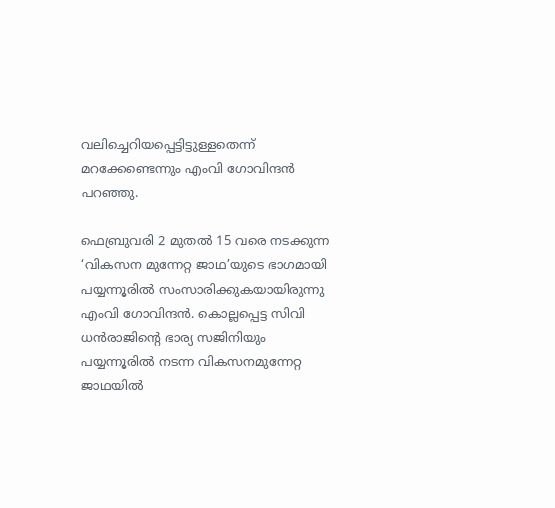വലിച്ചെറിയപ്പെട്ടിട്ടുള്ളതെന്ന് മറക്കേണ്ടെന്നും എംവി ഗോവിന്ദൻ പറഞ്ഞു.

ഫെബ്രുവരി 2 മുതൽ 15 വരെ നടക്കുന്ന ‘വികസന മുന്നേറ്റ ജാഥ’യുടെ ഭാഗമായി പയ്യന്നൂരിൽ സംസാരിക്കുകയായിരുന്നു എംവി ഗോവിന്ദൻ. കൊല്ലപ്പെട്ട സിവി ധൻരാജിന്റെ ഭാര്യ സജിനിയും പയ്യന്നൂരിൽ നടന്ന വികസനമുന്നേറ്റ ജാഥയിൽ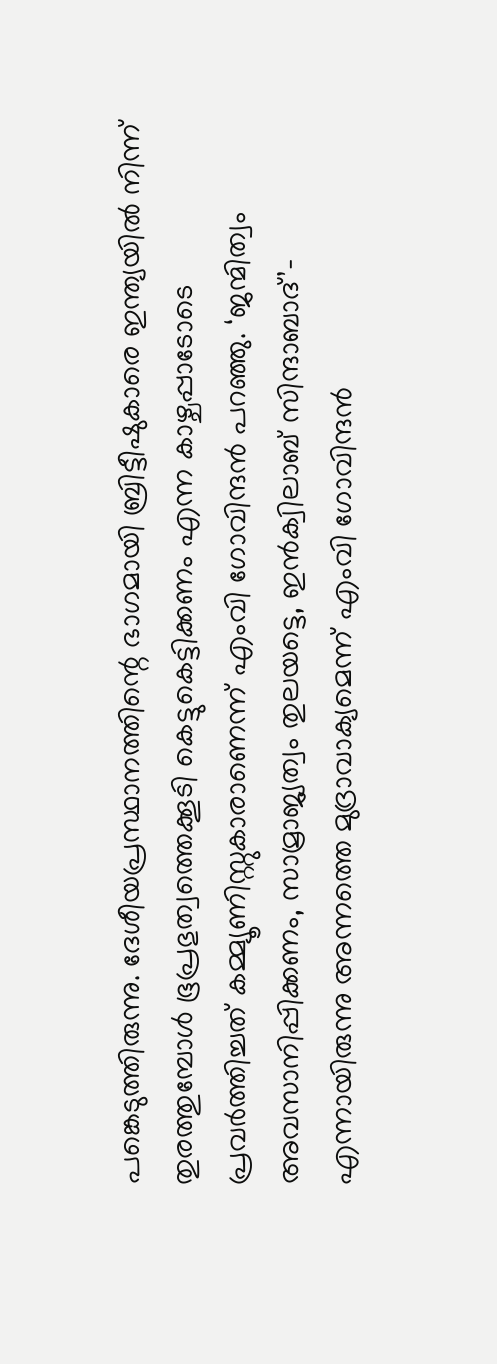പങ്കെടുത്തിരുന്നു. ദേശീയപ്രസ്ഥാനത്തിന്റെ ഭാഗമായി ബ്രിട്ടീഷുകാരെ ഇന്ത്യയിൽ നിന്ന് തുരത്തുമ്പോൾ ഭൂപ്രഭുത്വത്തെക്കൂടി കെട്ടുകെട്ടിക്കണം എന്ന കാഴ്ചപ്പാടോടെ പ്രവർത്തിച്ചത് കമ്മ്യൂണിസ്റ്റുകാരാണെന്ന് എംവി ഗോവിന്ദൻ പറഞ്ഞു. ‘ജന്മിത്വം അവസാനിപ്പിക്കണം, സാമ്രാജ്യത്വം തുലയട്ടെ, ഇൻക്വിലാബ് സിന്ദാബാദ്’- എന്നായിരുന്നു അന്നത്തെ മുദ്രാവാക്യമെന്ന് എംവി ഗോവിന്ദൻ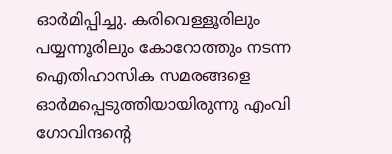ഓർമിപ്പിച്ചു. കരിവെള്ളൂരിലും പയ്യന്നൂരിലും കോറോത്തും നടന്ന ഐതിഹാസിക സമരങ്ങളെ ഓർമപ്പെടുത്തിയായിരുന്നു എംവി ഗോവിന്ദന്റെ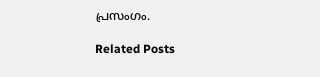പ്രസംഗം.

Related Posts